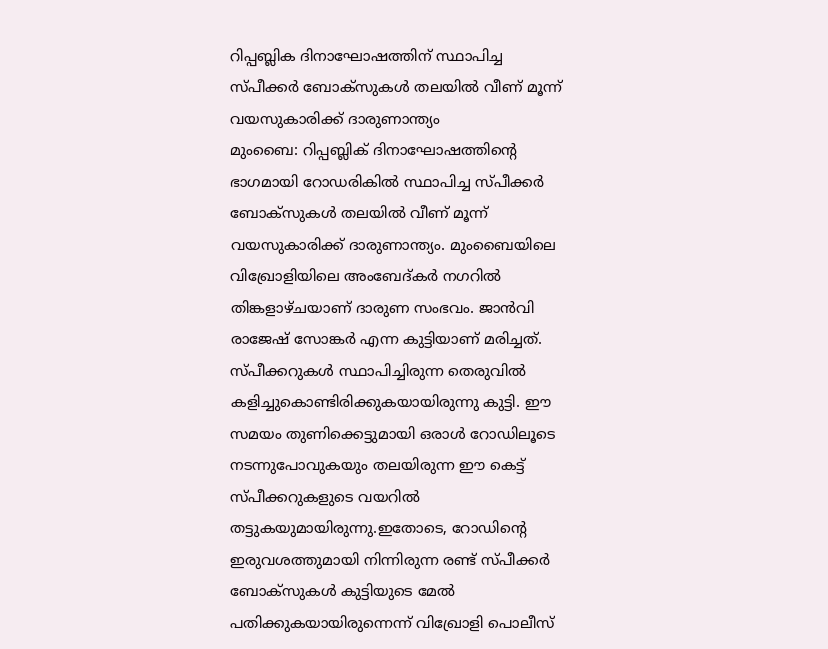റിപ്പബ്ലിക ദിനാഘോഷത്തിന് സ്ഥാപിച്ച സ്പീക്കർ ബോക്സുകൾ തലയിൽ വീണ് മൂന്ന് വയസുകാരിക്ക് ദാരുണാന്ത്യം
മുംബൈ: റിപ്പബ്ലിക് ദിനാഘോഷത്തിന്റെ ഭാഗമായി റോഡരികിൽ സ്ഥാപിച്ച സ്പീക്കർ ബോക്സുകൾ തലയിൽ വീണ് മൂന്ന് വയസുകാരിക്ക് ദാരുണാന്ത്യം. മുംബൈയിലെ വിഖ്രോളിയിലെ അംബേദ്കർ നഗറിൽ തിങ്കളാഴ്ചയാണ് ദാരുണ സംഭവം. ജാൻവി രാജേഷ് സോങ്കർ എന്ന കുട്ടിയാണ് മരിച്ചത്. സ്പീക്കറുകൾ സ്ഥാപിച്ചിരുന്ന തെരുവിൽ കളിച്ചുകൊണ്ടിരിക്കുകയായിരുന്നു കുട്ടി. ഈ സമയം തുണിക്കെട്ടുമായി ഒരാൾ റോഡിലൂടെ നടന്നുപോവുകയും തലയിരുന്ന ഈ കെട്ട് സ്പീക്കറുകളുടെ വയറിൽ തട്ടുകയുമായിരുന്നു.ഇതോടെ, റോഡിന്റെ ഇരുവശത്തുമായി നിന്നിരുന്ന രണ്ട് സ്പീക്കർ ബോക്സുകൾ കുട്ടിയുടെ മേൽ പതിക്കുകയായിരുന്നെന്ന് വിഖ്രോളി പൊലീസ്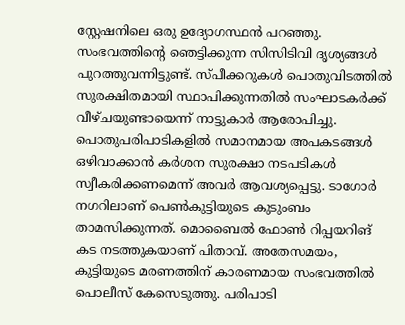സ്റ്റേഷനിലെ ഒരു ഉദ്യോഗസ്ഥൻ പറഞ്ഞു. സംഭവത്തിന്റെ ഞെട്ടിക്കുന്ന സിസിടിവി ദൃശ്യങ്ങൾ പുറത്തുവന്നിട്ടുണ്ട്. സ്പീക്കറുകൾ പൊതുവിടത്തിൽ സുരക്ഷിതമായി സ്ഥാപിക്കുന്നതിൽ സംഘാടകർക്ക് വീഴ്ചയുണ്ടായെന്ന് നാട്ടുകാർ ആരോപിച്ചു. പൊതുപരിപാടികളിൽ സമാനമായ അപകടങ്ങൾ ഒഴിവാക്കാൻ കർശന സുരക്ഷാ നടപടികൾ സ്വീകരിക്കണമെന്ന് അവർ ആവശ്യപ്പെട്ടു. ടാഗോർ നഗറിലാണ് പെൺകുട്ടിയുടെ കുടുംബം താമസിക്കുന്നത്. മൊബൈൽ ഫോൺ റിപ്പയറിങ് കട നടത്തുകയാണ് പിതാവ്. അതേസമയം, കുട്ടിയുടെ മരണത്തിന് കാരണമായ സംഭവത്തിൽ പൊലീസ് കേസെടുത്തു. പരിപാടി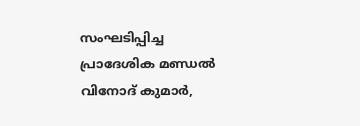സംഘടിപ്പിച്ച പ്രാദേശിക മണ്ഡൽ വിനോദ് കുമാർ,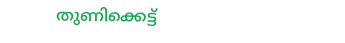തുണിക്കെട്ട്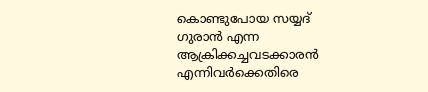കൊണ്ടുപോയ സയ്യദ് ഗുരാൻ എന്ന ആക്രിക്കച്ചവടക്കാരൻ എന്നിവർക്കെതിരെ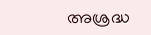അശ്രദ്ധ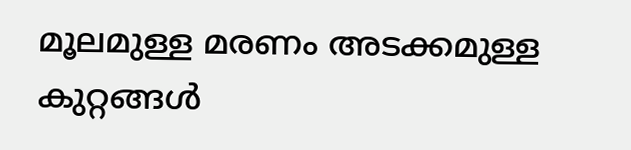മൂലമുള്ള മരണം അടക്കമുള്ള കുറ്റങ്ങൾ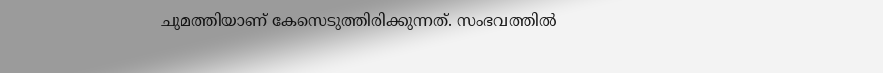ചുമത്തിയാണ് കേസെടുത്തിരിക്കുന്നത്. സംഭവത്തിൽ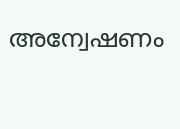അന്വേഷണം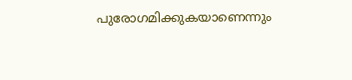പുരോഗമിക്കുകയാണെന്നും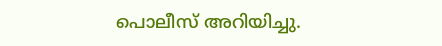പൊലീസ് അറിയിച്ചു.